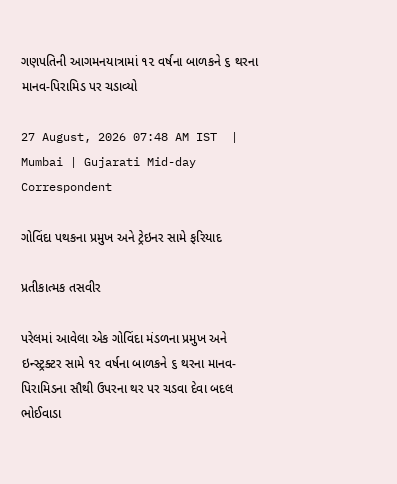ગણપતિની આગમનયાત્રામાં ૧૨ વર્ષના બાળકને ૬ થરના માનવ-પિરામિડ પર ચડાવ્યો

27 August, 2026 07:48 AM IST  |  Mumbai | Gujarati Mid-day Correspondent

ગોવિંદા પથકના પ્રમુખ અને ટ્રેઇનર સામે ફરિયાદ

પ્રતીકાત્મક તસવીર

પરેલમાં આવેલા એક ગોવિંદા મંડળના પ્રમુખ અને ઇન્સ્ટ્રક્ટર સામે ૧૨ વર્ષના બાળકને ૬ થરના માનવ-પિરામિડના સૌથી ઉપરના થર પર ચડવા દેવા બદલ ભોઈવાડા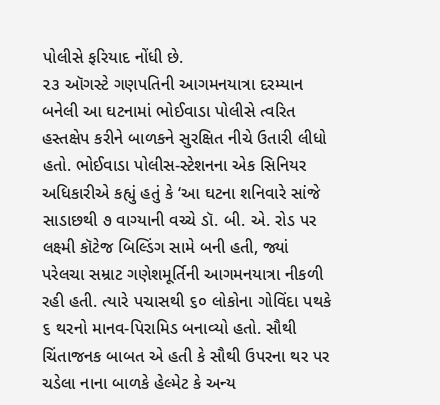પોલીસે ફરિયાદ નોંધી છે.
૨૩ ઑગસ્ટે ગણપતિની આગમનયાત્રા દરમ્યાન બનેલી આ ઘટનામાં ભોઈવાડા પોલીસે ત્વરિત હસ્તક્ષેપ કરીને બાળકને સુરક્ષિત નીચે ઉતારી લીધો હતો. ભોઈવાડા પોલીસ-સ્ટેશનના એક સિનિયર અધિકારીએ કહ્યું હતું કે ‘આ ઘટના શનિવારે સાંજે સાડાછથી ૭ વાગ્યાની વચ્ચે ડૉ. બી. એ. રોડ પર લક્ષ્મી કૉટેજ બિલ્ડિંગ સામે બની હતી, જ્યાં પરેલચા સમ્રાટ ગણેશમૂર્તિની આગમનયાત્રા નીકળી રહી હતી. ત્યારે પચાસથી ૬૦ લોકોના ગોવિંદા પથકે ૬ થરનો માનવ-પિરામિડ બનાવ્યો હતો. સૌથી ચિંતાજનક બાબત એ હતી કે સૌથી ઉપરના થર પર ચડેલા નાના બાળકે હેલ્મેટ કે અન્ય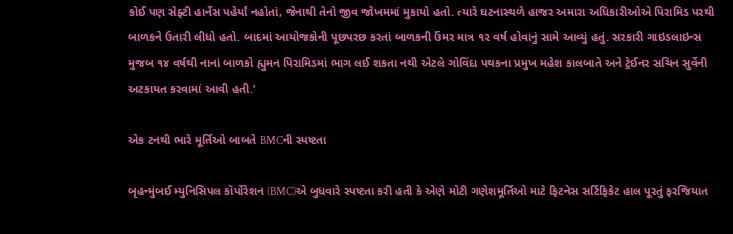કોઈ પણ સેફ્ટી હાર્નેસ પહેર્યાં નહોતાં, જેનાથી તેનો જીવ જોખમમાં મુકાયો હતો. ત્યારે ઘટનાસ્થળે હાજર અમારા અધિકારીઓએ પિરામિડ પરથી બાળકને ઉતારી લીધો હતો. બાદમાં આયોજકોની પૂછપરછ કરતાં બાળકની ઉંમર માત્ર ૧૨ વર્ષ હોવાનું સામે આવ્યું હતું. સરકારી ગાઇડલાઇન્સ મુજબ ૧૪ વર્ષથી નાનાં બાળકો હ્યુમન પિરામિડમાં ભાગ લઈ શકતા નથી એટલે ગોવિંદા પથકના પ્રમુખ મહેશ કાલબાતે અને ટ્રેઈનર સચિન સુર્વેની અટકાયત કરવામાં આવી હતી.’

એક ટનથી ભારે મૂર્તિઓ બાબતે BMCની સ્પષ્ટતા

બૃહન્મુંબઈ મ્યુનિસિપલ કૉર્પોરેશન (BMC)એ બુધવારે સ્પષ્ટતા કરી હતી કે એણે મોટી ગણેશમૂર્તિઓ માટે ફિટનેસ સર્ટિફિકેટ હાલ પૂરતું ફરજિયાત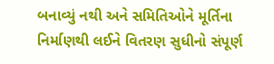બનાવ્યું નથી અને સમિતિઓને મૂર્તિના નિર્માણથી લઈને વિતરણ સુધીનો સંપૂર્ણ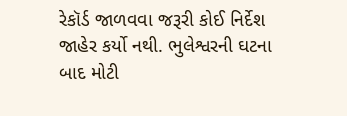રેકૉર્ડ જાળવવા જરૂરી કોઈ નિર્દેશ જાહેર કર્યો નથી. ભુલેશ્વરની ઘટના બાદ મોટી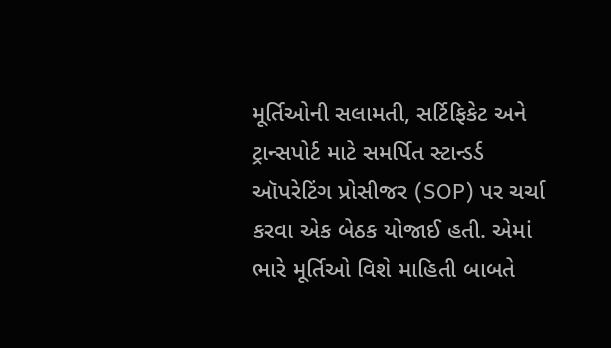મૂર્તિઓની સલામતી, સર્ટિફિકેટ અને ટ્રાન્સપોર્ટ માટે સમર્પિત સ્ટાન્ડર્ડ ઑપરેટિંગ પ્રોસીજર (SOP) પર ચર્ચા કરવા એક બેઠક યોજાઈ હતી. એમાં ભારે મૂર્તિઓ વિશે માહિતી બાબતે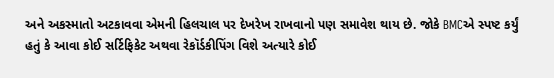અને અકસ્માતો અટકાવવા એમની હિલચાલ પર દેખરેખ રાખવાનો પણ સમાવેશ થાય છે. જોકે BMCએ સ્પષ્ટ કર્યું હતું કે આવા કોઈ સર્ટિફિકેટ અથવા રેકૉર્ડકીપિંગ વિશે અત્યારે કોઈ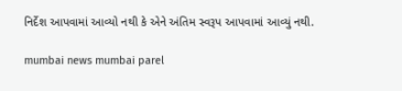નિર્દેશ આપવામાં આવ્યો નથી કે એને અંતિમ સ્વરૂપ આપવામાં આવ્યું નથી.

mumbai news mumbai parel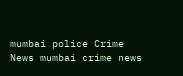mumbai police Crime News mumbai crime news